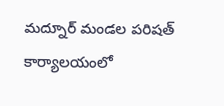మద్నూర్ మండల పరిషత్ కార్యాలయంలో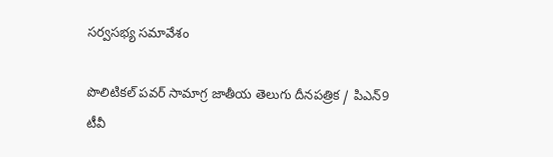సర్వసభ్య సమావేశం

పొలిటికల్ పవర్ సామాగ్ర జాతీయ తెలుగు దీనపత్రిక / పిఎన్9 టీవీ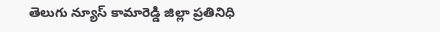తెలుగు న్యూస్ కామారెడ్డి జిల్లా ప్రతినిధి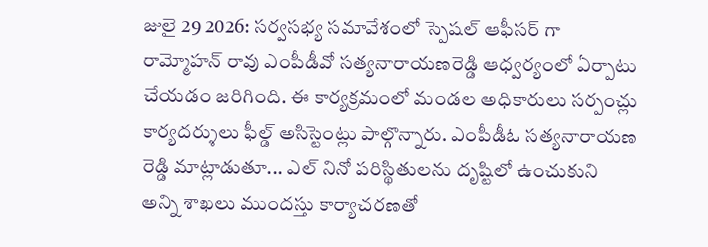జులై 29 2026: సర్వసభ్య సమావేశంలో స్పెషల్ ఆఫీసర్ గా రామ్మోహన్ రావు ఎంపీడీవో సత్యనారాయణరెడ్డి ఆధ్వర్యంలో ఏర్పాటు చేయడం జరిగింది. ఈ కార్యక్రమంలో మండల అధికారులు సర్పంచ్లు కార్యదర్శులు ఫీల్డ్ అసిస్టెంట్లు పాల్గొన్నారు. ఎంపీడీఓ సత్యనారాయణ రెడ్డి మాట్లాడుతూ... ఎల్ నినో పరిస్థితులను దృష్టిలో ఉంచుకుని అన్ని శాఖలు ముందస్తు కార్యాచరణతో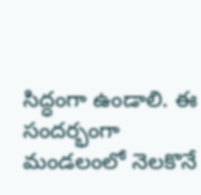సిద్ధంగా ఉండాలి. ఈ సందర్భంగా మండలంలో నెలకొనే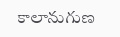కాలానుగుణ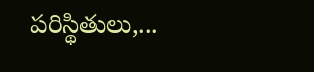పరిస్థితులు,...